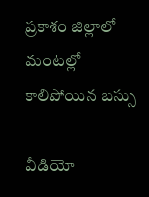ప్రకాశం జిల్లాలో మంటల్లో కాలిపోయిన బస్సు

వీడియో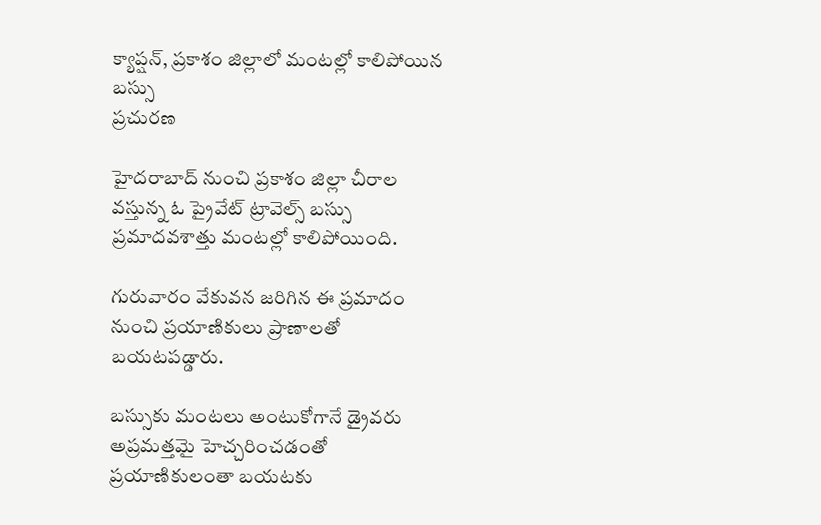క్యాప్షన్, ప్రకాశం జిల్లాలో మంటల్లో కాలిపోయిన బస్సు
ప్రచురణ

హైదరాబాద్ నుంచి ప్రకాశం జిల్లా చీరాల వస్తున్న ఓ ప్రైవేట్ ట్రావెల్స్ బస్సు ప్రమాదవశాత్తు మంటల్లో కాలిపోయింది.

గురువారం వేకువన జరిగిన ఈ ప్రమాదం నుంచి ప్రయాణికులు ప్రాణాలతో బయటపడ్డారు.

బస్సుకు మంటలు అంటుకోగానే డ్రైవరు అప్రమత్తమై హెచ్చరించడంతో ప్రయాణికులంతా బయటకు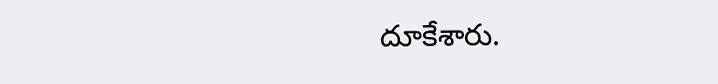దూకేశారు.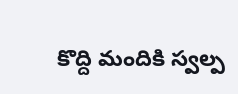కొద్ది మందికి స్వల్ప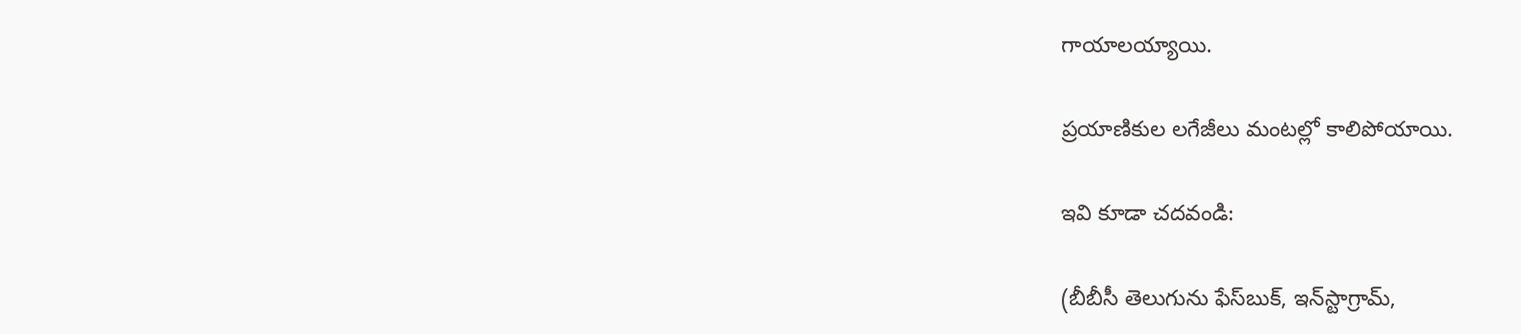గాయాలయ్యాయి.

ప్రయాణికుల లగేజీలు మంటల్లో కాలిపోయాయి.

ఇవి కూడా చదవండి:

(బీబీసీ తెలుగును ఫేస్‌బుక్, ఇన్‌స్టాగ్రామ్‌,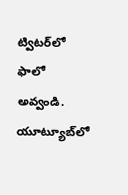ట్విటర్‌లో ఫాలో అవ్వండి. యూట్యూబ్‌లో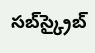సబ్‌స్క్రైబ్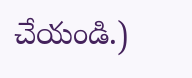చేయండి.)